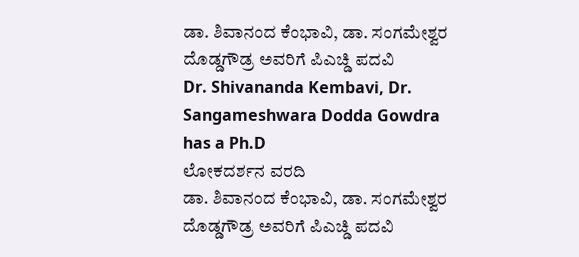ಡಾ. ಶಿವಾನಂದ ಕೆಂಭಾವಿ, ಡಾ. ಸಂಗಮೇಶ್ವರ ದೊಡ್ಡಗೌಡ್ರ ಅವರಿಗೆ ಪಿಎಚ್ಡಿ ಪದವಿ
Dr. Shivananda Kembavi, Dr. Sangameshwara Dodda Gowdra has a Ph.D
ಲೋಕದರ್ಶನ ವರದಿ
ಡಾ. ಶಿವಾನಂದ ಕೆಂಭಾವಿ, ಡಾ. ಸಂಗಮೇಶ್ವರ ದೊಡ್ಡಗೌಡ್ರ ಅವರಿಗೆ ಪಿಎಚ್ಡಿ ಪದವಿ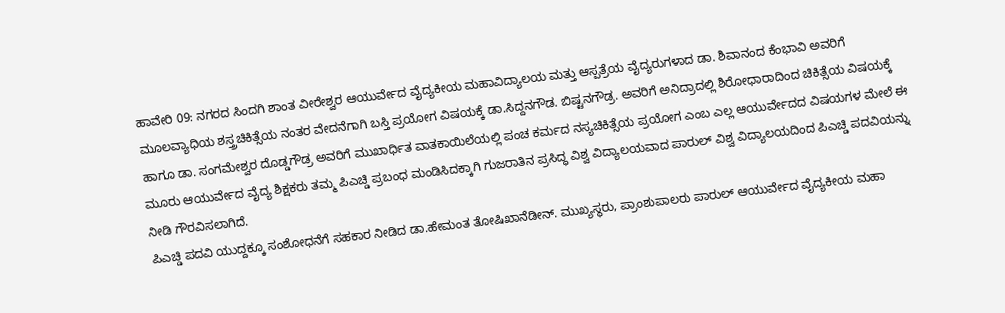ಹಾವೇರಿ 09: ನಗರದ ಸಿಂದಗಿ ಶಾಂತ ವೀರೇಶ್ವರ ಆಯುರ್ವೇದ ವೈದ್ಯಕೀಯ ಮಹಾವಿದ್ಯಾಲಯ ಮತ್ತು ಆಸ್ಪತ್ರೆಯ ವೈದ್ಯರುಗಳಾದ ಡಾ. ಶಿವಾನಂದ ಕೆಂಭಾವಿ ಅವರಿಗೆ ಮೂಲವ್ಯಾಧಿಯ ಶಸ್ತ್ರಚಿಕಿತ್ಸೆಯ ನಂತರ ವೇದನೆಗಾಗಿ ಬಸ್ತಿ ಪ್ರಯೋಗ ವಿಷಯಕ್ಕೆ ಡಾ.ಸಿದ್ದನಗೌಡ. ಬಿಷ್ಟನಗೌಡ್ರ. ಅವರಿಗೆ ಅನಿದ್ರಾದಲ್ಲಿ ಶಿರೋಧಾರಾದಿಂದ ಚಿಕಿತ್ಸೆಯ ವಿಷಯಕ್ಕೆ ಹಾಗೂ ಡಾ. ಸಂಗಮೇಶ್ವರ ದೊಡ್ಡಗೌಡ್ರ ಅವರಿಗೆ ಮುಖಾರ್ಧಿತ ವಾತಕಾಯಿಲೆಯಲ್ಲಿ ಪಂಚ ಕರ್ಮದ ನಸ್ಯಚಿಕಿತ್ಸೆಯ ಪ್ರಯೋಗ ಎಂಬ ಎಲ್ಲ ಆಯುರ್ವೇದದ ವಿಷಯಗಳ ಮೇಲೆ ಈ ಮೂರು ಆಯುರ್ವೇದ ವೈದ್ಯ ಶಿಕ್ಷಕರು ತಮ್ಮ ಪಿಎಚ್ಡಿ ಪ್ರಬಂಧ ಮಂಡಿಸಿದಕ್ಕಾಗಿ ಗುಜರಾತಿನ ಪ್ರಸಿದ್ಧ ವಿಶ್ವ ವಿದ್ಯಾಲಯವಾದ ಪಾರುಲ್ ವಿಶ್ವ ವಿದ್ಯಾಲಯದಿಂದ ಪಿಎಚ್ಡಿ ಪದವಿಯನ್ನು ನೀಡಿ ಗೌರವಿಸಲಾಗಿದೆ.
ಪಿಎಚ್ಡಿ ಪದವಿ ಯುದ್ದಕ್ಕೂ ಸಂಶೋಧನೆಗೆ ಸಹಕಾರ ನೀಡಿದ ಡಾ.ಹೇಮಂತ ತೋಷಿಖಾನೆಡೀನ್. ಮುಖ್ಯಸ್ಥರು, ಪ್ರಾಂಶುಪಾಲರು ಪಾರುಲ್ ಆಯುರ್ವೇದ ವೈದ್ಯಕೀಯ ಮಹಾ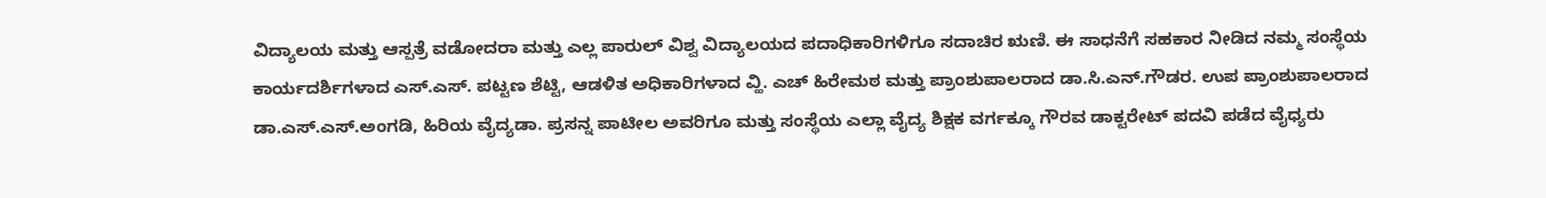ವಿದ್ಯಾಲಯ ಮತ್ತು ಆಸ್ಪತ್ರೆ ವಡೋದರಾ ಮತ್ತು ಎಲ್ಲ ಪಾರುಲ್ ವಿಶ್ವ ವಿದ್ಯಾಲಯದ ಪದಾಧಿಕಾರಿಗಳಿಗೂ ಸದಾಚಿರ ಋಣಿ. ಈ ಸಾಧನೆಗೆ ಸಹಕಾರ ನೀಡಿದ ನಮ್ಮ ಸಂಸ್ಥೆಯ ಕಾರ್ಯದರ್ಶಿಗಳಾದ ಎಸ್.ಎಸ್. ಪಟ್ಟಣ ಶೆಟ್ಟಿ, ಆಡಳಿತ ಅಧಿಕಾರಿಗಳಾದ ವ್ಹಿ. ಎಚ್ ಹಿರೇಮಠ ಮತ್ತು ಪ್ರಾಂಶುಪಾಲರಾದ ಡಾ.ಸಿ.ಎನ್.ಗೌಡರ. ಉಪ ಪ್ರಾಂಶುಪಾಲರಾದ ಡಾ.ಎಸ್.ಎಸ್.ಅಂಗಡಿ, ಹಿರಿಯ ವೈದ್ಯಡಾ. ಪ್ರಸನ್ನ ಪಾಟೀಲ ಅವರಿಗೂ ಮತ್ತು ಸಂಸ್ಥೆಯ ಎಲ್ಲಾ ವೈದ್ಯ ಶಿಕ್ಷಕ ವರ್ಗಕ್ಕೂ ಗೌರವ ಡಾಕ್ಟರೇಟ್ ಪದವಿ ಪಡೆದ ವೈಧ್ಯರು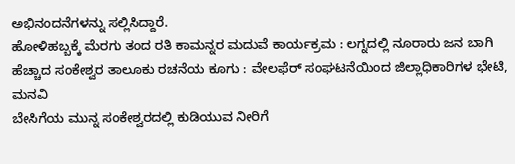ಅಭಿನಂದನೆಗಳನ್ನು ಸಲ್ಲಿಸಿದ್ದಾರೆ.
ಹೋಳಿಹಬ್ಬಕ್ಕೆ ಮೆರಗು ತಂದ ರತಿ ಕಾಮನ್ನರ ಮದುವೆ ಕಾರ್ಯಕ್ರಮ : ಲಗ್ನದಲ್ಲಿ ನೂರಾರು ಜನ ಬಾಗಿ
ಹೆಚ್ಚಾದ ಸಂಕೇಶ್ವರ ತಾಲೂಕು ರಚನೆಯ ಕೂಗು : ವೇಲಫೆರ್ ಸಂಘಟನೆಯಿಂದ ಜಿಲ್ಲಾಧಿಕಾರಿಗಳ ಭೇಟಿ, ಮನವಿ
ಬೇಸಿಗೆಯ ಮುನ್ನ ಸಂಕೇಶ್ವರದಲ್ಲಿ ಕುಡಿಯುವ ನೀರಿಗೆ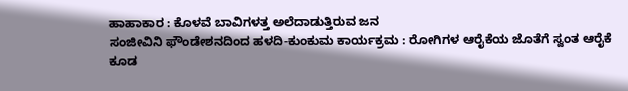ಹಾಹಾಕಾರ : ಕೊಳವೆ ಬಾವಿಗಳತ್ತ ಅಲೆದಾಡುತ್ತಿರುವ ಜನ
ಸಂಜೀವಿನಿ ಫೌಂಡೇಶನದಿಂದ ಹಳದಿ-ಕುಂಕುಮ ಕಾರ್ಯಕ್ರಮ : ರೋಗಿಗಳ ಆರೈಕೆಯ ಜೊತೆಗೆ ಸ್ವಂತ ಆರೈಕೆ ಕೂಡ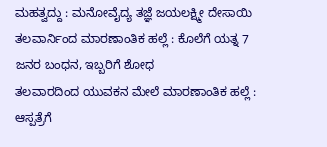ಮಹತ್ವದ್ದು : ಮನೋವೈದ್ಯ ತಜ್ಞೆ ಜಯಲಕ್ಷ್ಮೀ ದೇಸಾಯಿ
ತಲವಾರ್ನಿಂದ ಮಾರಣಾಂತಿಕ ಹಲ್ಲೆ : ಕೊಲೆಗೆ ಯತ್ನ 7 ಜನರ ಬಂಧನ, ಇಬ್ಬರಿಗೆ ಶೋಧ
ತಲವಾರದಿಂದ ಯುವಕನ ಮೇಲೆ ಮಾರಣಾಂತಿಕ ಹಲ್ಲೆ : ಆಸ್ಪತ್ರೆಗೆ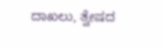ದಾಖಲು, ತ್ವೇಷದ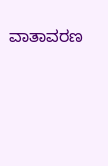ವಾತಾವರಣ